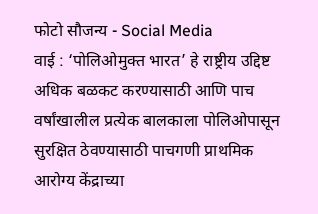फोटो सौजन्य - Social Media
वाई : ‘पोलिओमुक्त भारत’ हे राष्ट्रीय उद्दिष्ट अधिक बळकट करण्यासाठी आणि पाच वर्षांखालील प्रत्येक बालकाला पोलिओपासून सुरक्षित ठेवण्यासाठी पाचगणी प्राथमिक आरोग्य केंद्राच्या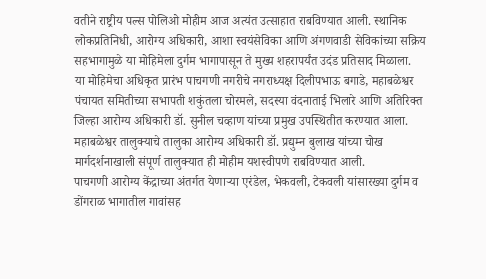वतीने राष्ट्रीय पल्स पोलिओ मोहीम आज अत्यंत उत्साहात राबविण्यात आली. स्थानिक लोकप्रतिनिधी, आरोग्य अधिकारी, आशा स्वयंसेविका आणि अंगणवाडी सेविकांच्या सक्रिय सहभागामुळे या मोहिमेला दुर्गम भागापासून ते मुख्य शहरापर्यंत उदंड प्रतिसाद मिळाला.
या मोहिमेचा अधिकृत प्रारंभ पाचगणी नगरीचे नगराध्यक्ष दिलीपभाऊ बगाडे, महाबळेश्वर पंचायत समितीच्या सभापती शकुंतला चोरमले, सदस्या वंदनाताई भिलारे आणि अतिरिक्त जिल्हा आरोग्य अधिकारी डॉ. सुनील चव्हाण यांच्या प्रमुख उपस्थितीत करण्यात आला. महाबळेश्वर तालुक्याचे तालुका आरोग्य अधिकारी डॉ. प्रद्युम्न बुलाख यांच्या चोख मार्गदर्शनाखाली संपूर्ण तालुक्यात ही मोहीम यशस्वीपणे राबविण्यात आली.
पाचगणी आरोग्य केंद्राच्या अंतर्गत येणाऱ्या एरंडेल, भेकवली, टेकवली यांसारख्या दुर्गम व डोंगराळ भागातील गावांसह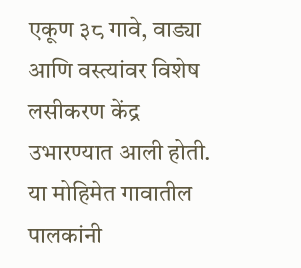एकूण ३८ गावे, वाड्या आणि वस्त्यांवर विशेष लसीकरण केंद्र उभारण्यात आली होती. या मोहिमेत गावातील पालकांनी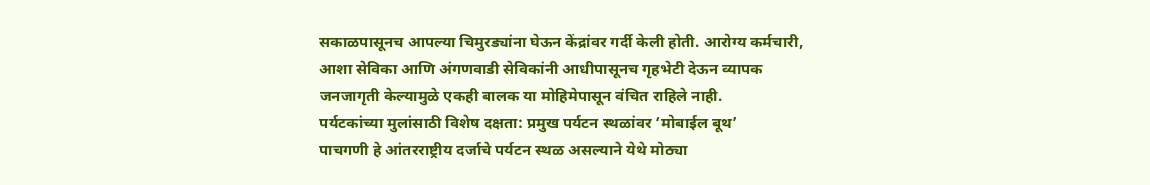सकाळपासूनच आपल्या चिमुरड्यांना घेऊन केंद्रांवर गर्दी केली होती. आरोग्य कर्मचारी, आशा सेविका आणि अंगणवाडी सेविकांनी आधीपासूनच गृहभेटी देऊन व्यापक जनजागृती केल्यामुळे एकही बालक या मोहिमेपासून वंचित राहिले नाही.
पर्यटकांच्या मुलांसाठी विशेष दक्षता: प्रमुख पर्यटन स्थळांवर ‘मोबाईल बूथ’
पाचगणी हे आंतरराष्ट्रीय दर्जाचे पर्यटन स्थळ असल्याने येथे मोठ्या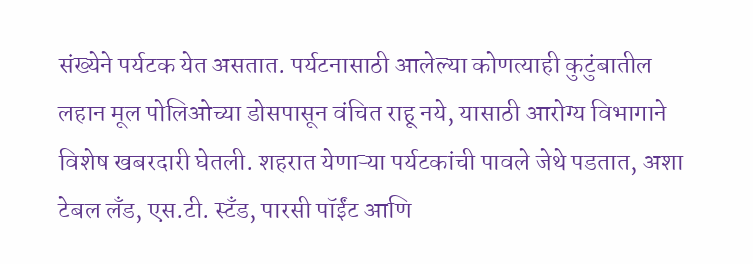संख्येने पर्यटक येत असतात. पर्यटनासाठी आलेल्या कोणत्याही कुटुंबातील लहान मूल पोलिओच्या डोसपासून वंचित राहू नये, यासाठी आरोग्य विभागाने विशेष खबरदारी घेतली. शहरात येणाऱ्या पर्यटकांची पावले जेथे पडतात, अशा टेबल लँड, एस.टी. स्टँड, पारसी पॉईंट आणि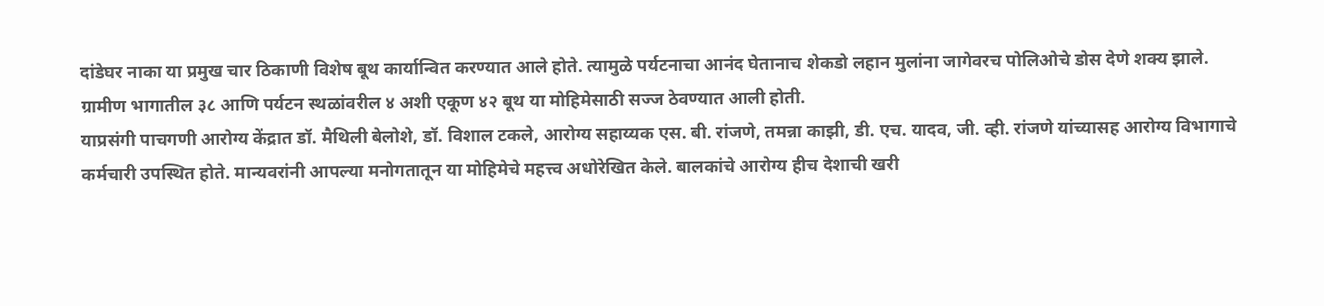दांडेघर नाका या प्रमुख चार ठिकाणी विशेष बूथ कार्यान्वित करण्यात आले होते. त्यामुळे पर्यटनाचा आनंद घेतानाच शेकडो लहान मुलांना जागेवरच पोलिओचे डोस देणे शक्य झाले. ग्रामीण भागातील ३८ आणि पर्यटन स्थळांवरील ४ अशी एकूण ४२ बूथ या मोहिमेसाठी सज्ज ठेवण्यात आली होती.
याप्रसंगी पाचगणी आरोग्य केंद्रात डॉ. मैथिली बेलोशे, डॉ. विशाल टकले, आरोग्य सहाय्यक एस. बी. रांजणे, तमन्ना काझी, डी. एच. यादव, जी. व्ही. रांजणे यांच्यासह आरोग्य विभागाचे कर्मचारी उपस्थित होते. मान्यवरांनी आपल्या मनोगतातून या मोहिमेचे महत्त्व अधोरेखित केले. बालकांचे आरोग्य हीच देशाची खरी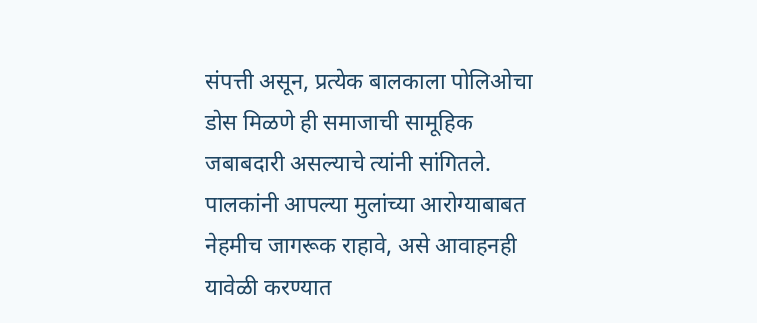संपत्ती असून, प्रत्येक बालकाला पोलिओचा डोस मिळणे ही समाजाची सामूहिक जबाबदारी असल्याचे त्यांनी सांगितले. पालकांनी आपल्या मुलांच्या आरोग्याबाबत नेहमीच जागरूक राहावे, असे आवाहनही यावेळी करण्यात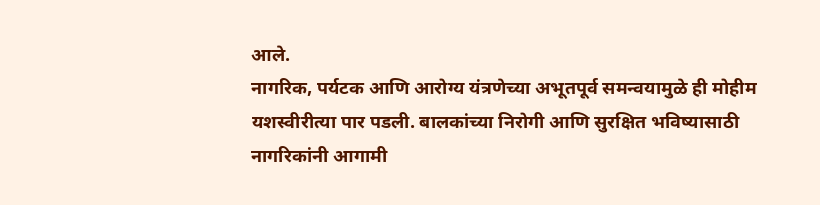आले.
नागरिक, पर्यटक आणि आरोग्य यंत्रणेच्या अभूतपूर्व समन्वयामुळे ही मोहीम यशस्वीरीत्या पार पडली. बालकांच्या निरोगी आणि सुरक्षित भविष्यासाठी नागरिकांनी आगामी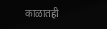काळातही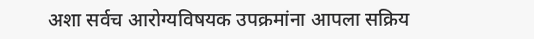अशा सर्वच आरोग्यविषयक उपक्रमांना आपला सक्रिय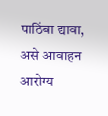पाठिंबा द्यावा, असे आवाहन आरोग्य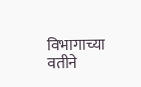विभागाच्या वतीने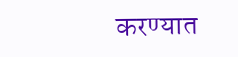करण्यात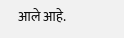आले आहे.